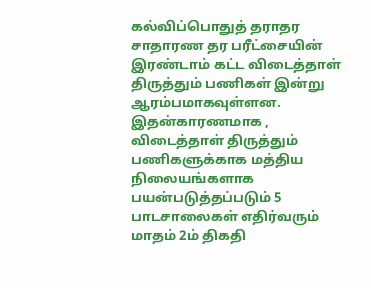கல்விப்பொதுத் தராதர சாதாரண தர பரீட்சையின் இரண்டாம் கட்ட விடைத்தாள் திருத்தும் பணிகள் இன்று ஆரம்பமாகவுள்ளன.
இதன்காரணமாக , விடைத்தாள் திருத்தும் பணிகளுக்காக மத்திய நிலையங்களாக பயன்படுத்தப்படும் 5 பாடசாலைகள் எதிர்வரும் மாதம் 2ம் திகதி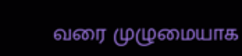வரை முழுமையாக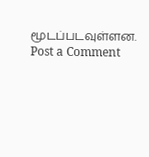மூடப்படவுள்ளன.
Post a Comment